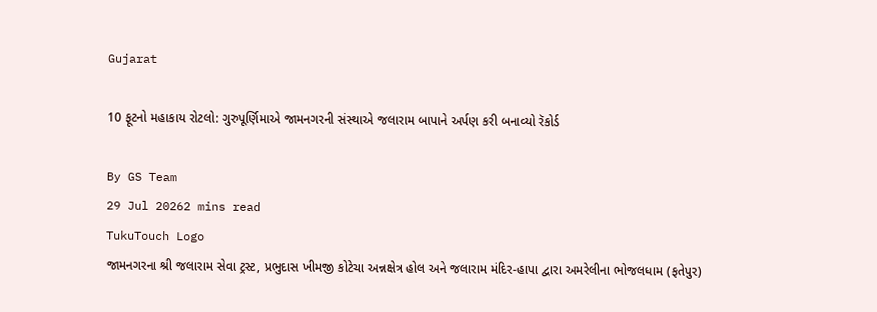Gujarat

10 ફૂટનો મહાકાય રોટલો: ગુરુપૂર્ણિમાએ જામનગરની સંસ્થાએ જલારામ બાપાને અર્પણ કરી બનાવ્યો રૅકોર્ડ

By GS Team
29 Jul 20262 mins read
TukuTouch Logo
જામનગરના શ્રી જલારામ સેવા ટ્રસ્ટ, પ્રભુદાસ ખીમજી કોટેચા અન્નક્ષેત્ર હોલ અને જલારામ મંદિર-હાપા દ્વારા અમરેલીના ભોજલધામ (ફતેપુર)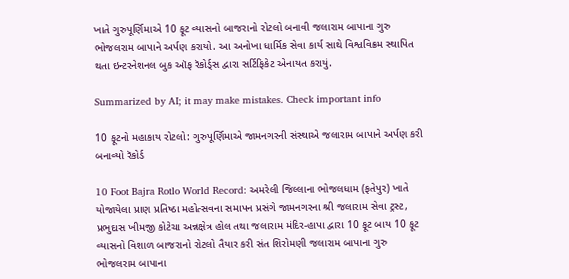ખાતે ગુરુપૂર્ણિમાએ 10 ફૂટ વ્યાસનો બાજરાનો રોટલો બનાવી જલારામ બાપાના ગુરુ ભોજલરામ બાપાને અર્પણ કરાયો. આ અનોખા ધાર્મિક સેવા કાર્ય સાથે વિશ્વવિક્રમ સ્થાપિત થતા ઇન્ટરનેશનલ બુક ઑફ રૅકોર્ડ્સ દ્વારા સર્ટિફિકેટ એનાયત કરાયું.

Summarized by AI; it may make mistakes. Check important info

10 ફૂટનો મહાકાય રોટલો: ગુરુપૂર્ણિમાએ જામનગરની સંસ્થાએ જલારામ બાપાને અર્પણ કરી બનાવ્યો રૅકોર્ડ

10 Foot Bajra Rotlo World Record: અમરેલી જિલ્લાના ભોજલધામ (ફતેપુર) ખાતે યોજાયેલા પ્રાણ પ્રતિષ્ઠા મહોત્સવના સમાપન પ્રસંગે જામનગરના શ્રી જલારામ સેવા ટ્રસ્ટ, પ્રભુદાસ ખીમજી કોટેચા અન્નક્ષેત્ર હોલ તથા જલારામ મંદિર-હાપા દ્વારા 10 ફૂટ બાય 10 ફૂટ વ્યાસનો વિશાળ બાજરાનો રોટલો તૈયાર કરી સંત શિરોમણી જલારામ બાપાના ગુરુ ભોજલરામ બાપાના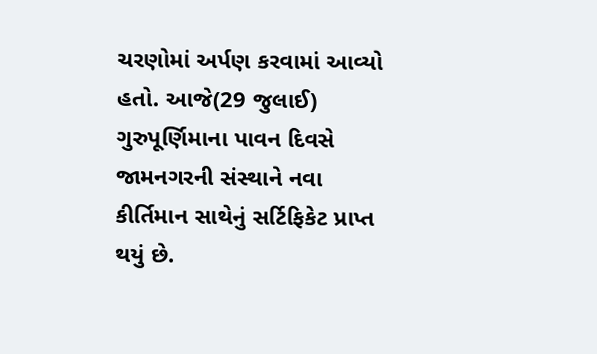ચરણોમાં અર્પણ કરવામાં આવ્યો હતો. આજે(29 જુલાઈ) ગુરુપૂર્ણિમાના પાવન દિવસે જામનગરની સંસ્થાને નવા કીર્તિમાન સાથેનું સર્ટિફિકેટ પ્રાપ્ત થયું છે.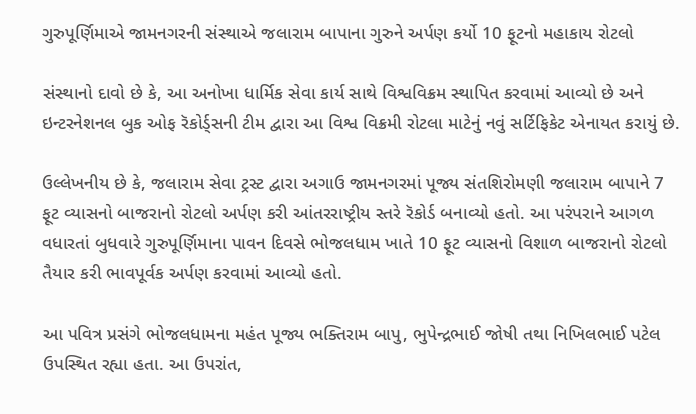ગુરુપૂર્ણિમાએ જામનગરની સંસ્થાએ જલારામ બાપાના ગુરુને અર્પણ કર્યો 10 ફૂટનો મહાકાય રોટલો

સંસ્થાનો દાવો છે કે, આ અનોખા ધાર્મિક સેવા કાર્ય સાથે વિશ્વવિક્રમ સ્થાપિત કરવામાં આવ્યો છે અને ઇન્ટરનેશનલ બુક ઓફ રૅકોર્ડ્સની ટીમ દ્વારા આ વિશ્વ વિક્રમી રોટલા માટેનું નવું સર્ટિફિકેટ એનાયત કરાયું છે.

ઉલ્લેખનીય છે કે, જલારામ સેવા ટ્રસ્ટ દ્વારા અગાઉ જામનગરમાં પૂજ્ય સંતશિરોમણી જલારામ બાપાને 7 ફૂટ વ્યાસનો બાજરાનો રોટલો અર્પણ કરી આંતરરાષ્ટ્રીય સ્તરે રૅકોર્ડ બનાવ્યો હતો. આ પરંપરાને આગળ વધારતાં બુધવારે ગુરુપૂર્ણિમાના પાવન દિવસે ભોજલધામ ખાતે 10 ફૂટ વ્યાસનો વિશાળ બાજરાનો રોટલો તૈયાર કરી ભાવપૂર્વક અર્પણ કરવામાં આવ્યો હતો.

આ પવિત્ર પ્રસંગે ભોજલધામના મહંત પૂજ્ય ભક્તિરામ બાપુ, ભુપેન્દ્રભાઈ જોષી તથા નિખિલભાઈ પટેલ ઉપસ્થિત રહ્યા હતા. આ ઉપરાંત,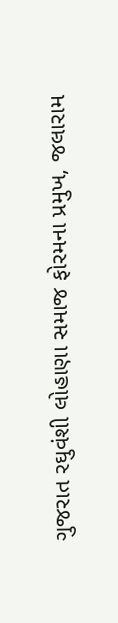ગુજરાત રઘુવંશી લોહાણા સમાજ ફોરમના પ્રમુખ, જલારામ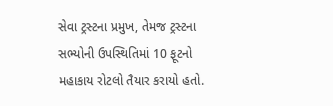સેવા ટ્રસ્ટના પ્રમુખ, તેમજ ટ્રસ્ટના સભ્યોની ઉપસ્થિતિમાં 10 ફૂટનો મહાકાય રોટલો તૈયાર કરાયો હતો.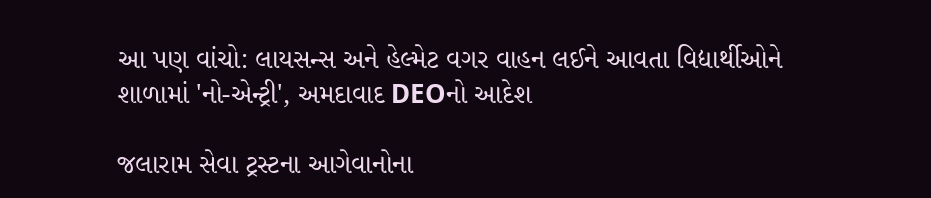આ પણ વાંચો: લાયસન્સ અને હેલ્મેટ વગર વાહન લઈને આવતા વિદ્યાર્થીઓને શાળામાં 'નો-એન્ટ્રી', અમદાવાદ DEOનો આદેશ

જલારામ સેવા ટ્રસ્ટના આગેવાનોના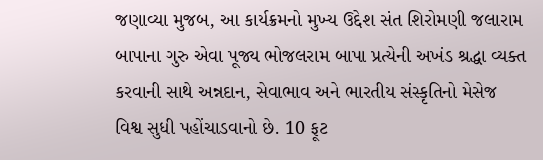જણાવ્યા મુજબ, આ કાર્યક્રમનો મુખ્ય ઉદ્દેશ સંત શિરોમણી જલારામ બાપાના ગુરુ એવા પૂજ્ય ભોજલરામ બાપા પ્રત્યેની અખંડ શ્રદ્ધા વ્યક્ત કરવાની સાથે અન્નદાન, સેવાભાવ અને ભારતીય સંસ્કૃતિનો મેસેજ વિશ્વ સુધી પહોંચાડવાનો છે. 10 ફૂટ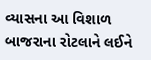વ્યાસના આ વિશાળ બાજરાના રોટલાને લઈને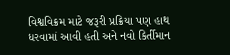વિશ્વવિક્રમ માટે જરૂરી પ્રક્રિયા પણ હાથ ધરવામાં આવી હતી અને નવો કિર્તીમાન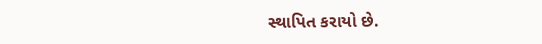સ્થાપિત કરાયો છે.